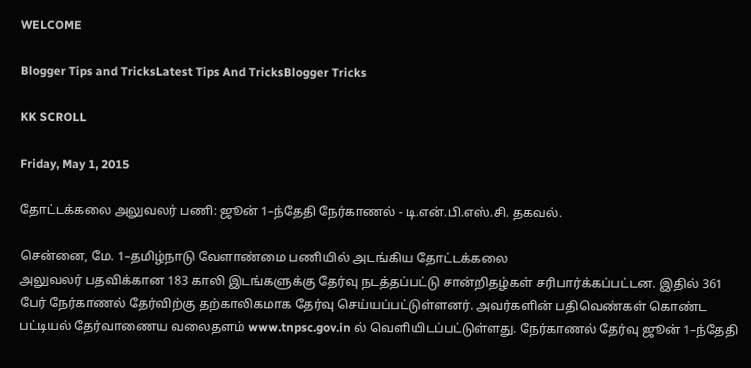WELCOME

Blogger Tips and TricksLatest Tips And TricksBlogger Tricks

KK SCROLL

Friday, May 1, 2015

தோட்டக்கலை அலுவலர் பணி: ஜூன் 1–ந்தேதி நேர்காணல் - டி.என்.பி.எஸ்.சி. தகவல்.

சென்னை, மே. 1–தமிழ்நாடு வேளாண்மை பணியில் அடங்கிய தோட்டக்கலை
அலுவலர் பதவிக்கான 183 காலி இடங்களுக்கு தேர்வு நடத்தப்பட்டு சான்றிதழ்கள் சரிபார்க்கப்பட்டன. இதில் 361 பேர் நேர்காணல் தேர்விற்கு தற்காலிகமாக தேர்வு செய்யப்பட்டுள்ளனர். அவர்களின் பதிவெண்கள் கொண்ட பட்டியல் தேர்வாணைய வலைதளம் www.tnpsc.gov.in ல் வெளியிடப்பட்டுள்ளது. நேர்காணல் தேர்வு ஜூன் 1–ந்தேதி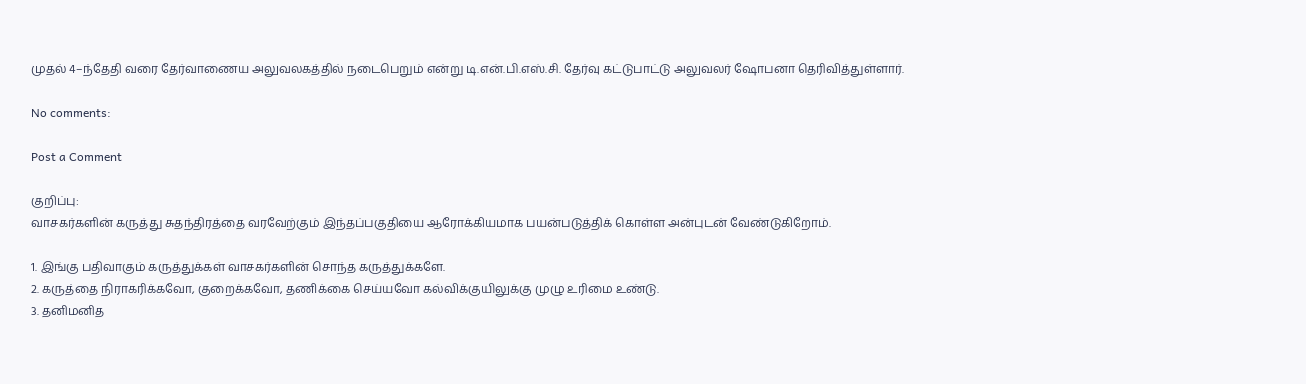முதல் 4–ந்தேதி வரை தேர்வாணைய அலுவலகத்தில் நடைபெறும் என்று டி.என்.பி.எஸ்.சி. தேர்வு கட்டுபாட்டு அலுவலர் ஷோபனா தெரிவித்துள்ளார்.

No comments:

Post a Comment

குறிப்பு:
வாசகர்களின் கருத்து சுதந்திரத்தை வரவேற்கும் இந்தப்பகுதியை ஆரோக்கியமாக பயன்படுத்திக் கொள்ள அன்புடன் வேண்டுகிறோம்.

1. இங்கு பதிவாகும் கருத்துக்கள் வாசகர்களின் சொந்த கருத்துக்களே.
2. கருத்தை நிராகரிக்கவோ, குறைக்கவோ, தணிக்கை செய்யவோ கல்விக்குயிலுக்கு முழு உரிமை உண்டு.
3. தனிமனித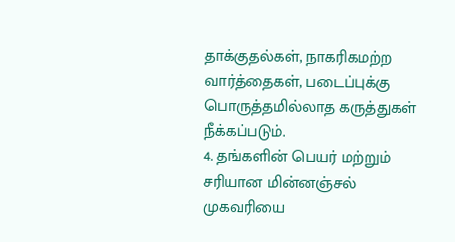தாக்குதல்கள், நாகரிகமற்ற வார்த்தைகள், படைப்புக்கு பொருத்தமில்லாத கருத்துகள் நீக்கப்படும்.
4. தங்களின் பெயர் மற்றும் சரியான மின்னஞ்சல் முகவரியை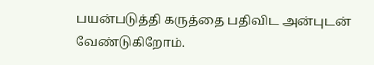பயன்படுத்தி கருத்தை பதிவிட அன்புடன் வேண்டுகிறோம்.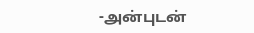-அன்புடன்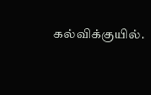கல்விக்குயில்.